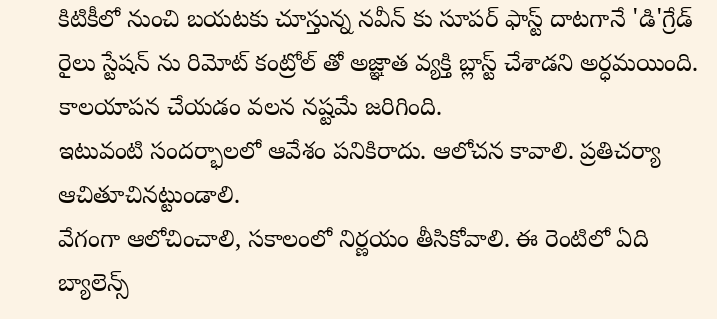కిటికీలో నుంచి బయటకు చూస్తున్న నవీన్ కు సూపర్ ఫాస్ట్ దాటగానే 'డి'గ్రేడ్ రైలు స్టేషన్ ను రిమోట్ కంట్రోల్ తో అజ్ఞాత వ్యక్తి బ్లాస్ట్ చేశాడని అర్ధమయింది.
కాలయాపన చేయడం వలన నష్టమే జరిగింది.
ఇటువంటి సందర్భాలలో ఆవేశం పనికిరాదు. ఆలోచన కావాలి. ప్రతిచర్యా ఆచితూచినట్టుండాలి.
వేగంగా ఆలోచించాలి, సకాలంలో నిర్ణయం తీసికోవాలి. ఈ రెంటిలో ఏది బ్యాలెన్స్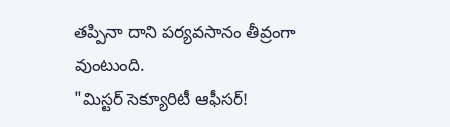తప్పినా దాని పర్యవసానం తీవ్రంగా వుంటుంది.
"మిస్టర్ సెక్యూరిటీ ఆఫీసర్!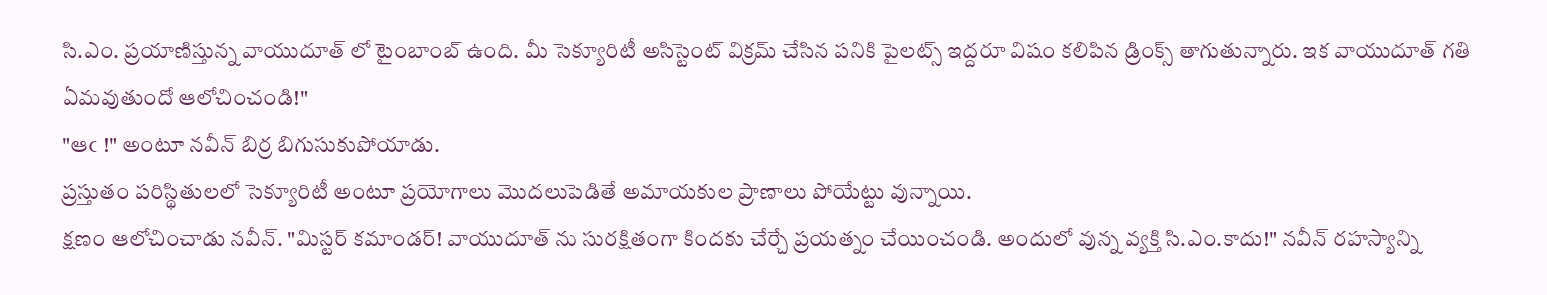సి.ఎం. ప్రయాణిస్తున్న వాయుదూత్ లో టైంబాంబ్ ఉంది. మీ సెక్యూరిటీ అసిస్టెంట్ విక్రమ్ చేసిన పనికి పైలట్స్ ఇద్దరూ విషం కలిపిన డ్రింక్స్ తాగుతున్నారు. ఇక వాయుదూత్ గతి ఏమవుతుందో ఆలోచించండి!"
"ఆఁ !" అంటూ నవీన్ బిర్ర బిగుసుకుపోయాడు.
ప్రస్తుతం పరిస్థితులలో సెక్యూరిటీ అంటూ ప్రయోగాలు మొదలుపెడితే అమాయకుల ప్రాణాలు పోయేట్టు వున్నాయి.
క్షణం ఆలోచించాడు నవీన్. "మిస్టర్ కమాండర్! వాయుదూత్ ను సురక్షితంగా కిందకు చేర్చే ప్రయత్నం చేయించండి. అందులో వున్న వ్యక్తి సి.ఎం.కాదు!" నవీన్ రహస్యాన్ని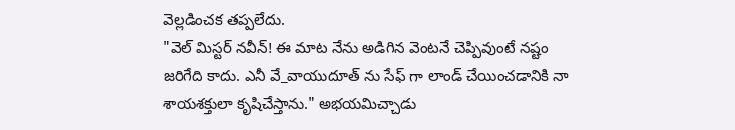వెల్లడించక తప్పలేదు.
"వెల్ మిస్టర్ నవీన్! ఈ మాట నేను అడిగిన వెంటనే చెప్పివుంటే నష్టం జరిగేది కాదు. ఎనీ వే_వాయుదూత్ ను సేఫ్ గా లాండ్ చేయించడానికి నా శాయశక్తులా కృషిచేస్తాను." అభయమిచ్చాడు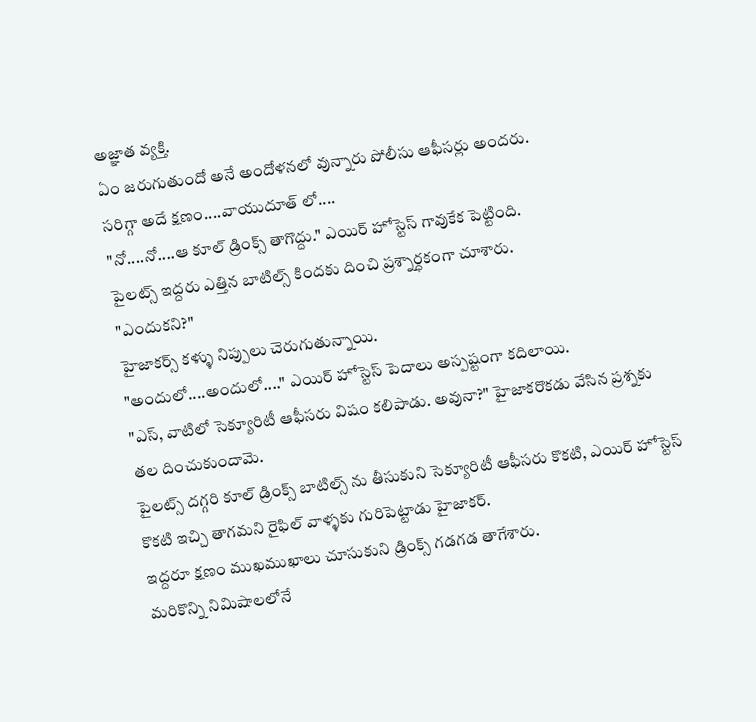అజ్ఞాత వ్యక్తి.
ఏం జరుగుతుందో అనే అందోళనలో వున్నారు పోలీసు ఆఫీసర్లు అందరు.
సరిగ్గా అదే క్షణం....వాయుదూత్ లో....
"నో....నో....ఆ కూల్ డ్రింక్స్ తాగొద్దు." ఎయిర్ హోస్టెస్ గావుకేక పెట్టింది.
పైలట్స్ ఇద్దరు ఎత్తిన బాటిల్స్ కిందకు దించి ప్రశ్నార్ధకంగా చూశారు.
"ఎందుకని?"
హైజాకర్స్ కళ్ళు నిప్పులు చెరుగుతున్నాయి.
"అందులో....అందులో...." ఎయిర్ హోస్టెస్ పెదాలు అస్పష్టంగా కదిలాయి.
"ఎస్, వాటిలో సెక్యూరిటీ ఆఫీసరు విషం కలిపాడు. అవునా?" హైజాకరొకడు వేసిన ప్రశ్నకు తల దించుకుందామె.
పైలట్స్ దగ్గరి కూల్ డ్రింక్స్ బాటిల్స్ ను తీసుకుని సెక్యూరిటీ ఆఫీసరు కొకటి, ఎయిర్ హోస్టెస్ కొకటి ఇచ్చి తాగమని రైఫిల్ వాళ్ళకు గురిపెట్టాడు హైజాకర్.
ఇద్దరూ క్షణం ముఖముఖాలు చూసుకుని డ్రింక్స్ గడగడ తాగేశారు.
మరికొన్ని నిమిషాలలోనే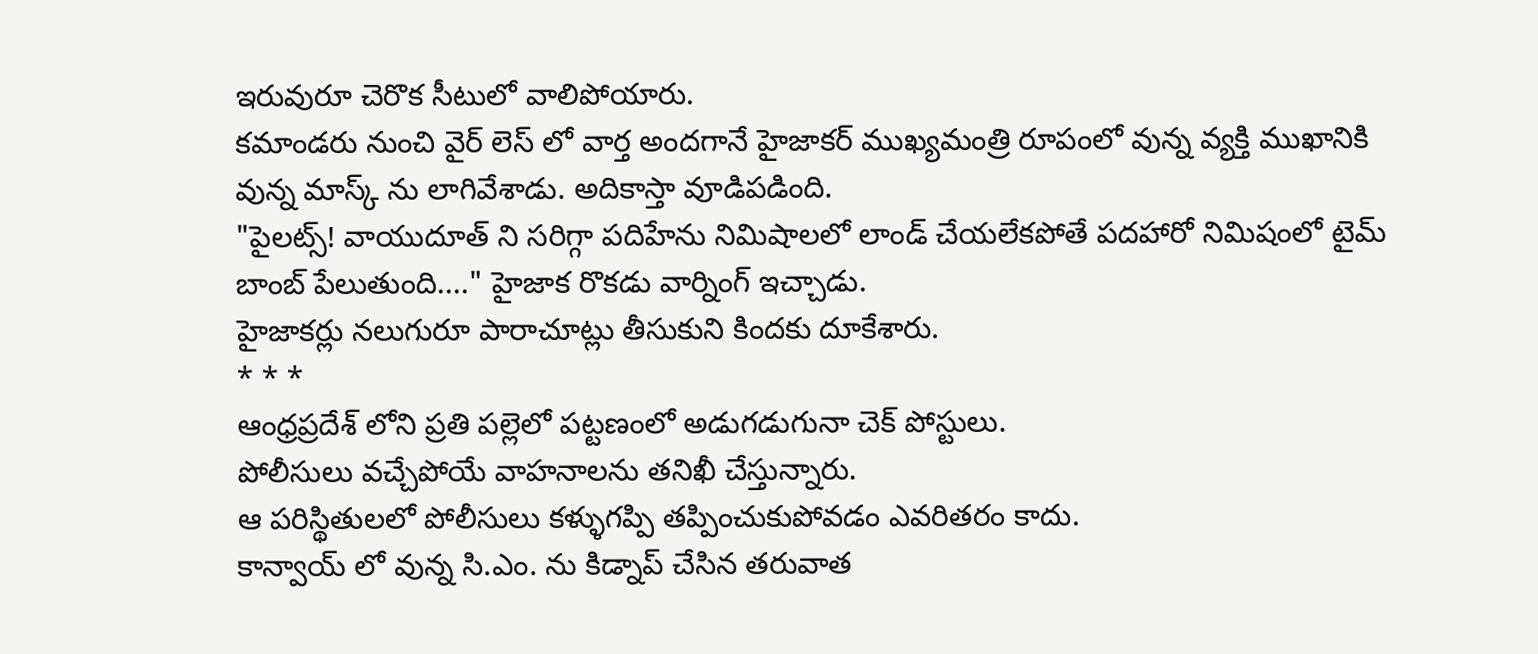ఇరువురూ చెరొక సీటులో వాలిపోయారు.
కమాండరు నుంచి వైర్ లెస్ లో వార్త అందగానే హైజాకర్ ముఖ్యమంత్రి రూపంలో వున్న వ్యక్తి ముఖానికి వున్న మాస్క్ ను లాగివేశాడు. అదికాస్తా వూడిపడింది.
"పైలట్స్! వాయుదూత్ ని సరిగ్గా పదిహేను నిమిషాలలో లాండ్ చేయలేకపోతే పదహారో నిమిషంలో టైమ్ బాంబ్ పేలుతుంది...." హైజాక రొకడు వార్నింగ్ ఇచ్చాడు.
హైజాకర్లు నలుగురూ పారాచూట్లు తీసుకుని కిందకు దూకేశారు.
* * *
ఆంధ్రప్రదేశ్ లోని ప్రతి పల్లెలో పట్టణంలో అడుగడుగునా చెక్ పోస్టులు.
పోలీసులు వచ్చేపోయే వాహనాలను తనిఖీ చేస్తున్నారు.
ఆ పరిస్థితులలో పోలీసులు కళ్ళుగప్పి తప్పించుకుపోవడం ఎవరితరం కాదు.
కాన్వాయ్ లో వున్న సి.ఎం. ను కిడ్నాప్ చేసిన తరువాత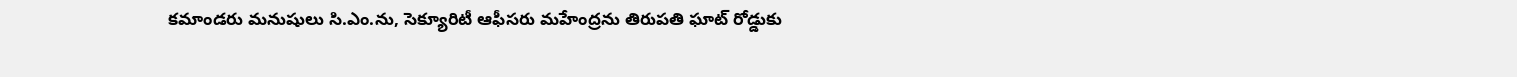కమాండరు మనుషులు సి.ఎం.ను, సెక్యూరిటీ ఆఫీసరు మహేంద్రను తిరుపతి ఘాట్ రోడ్డుకు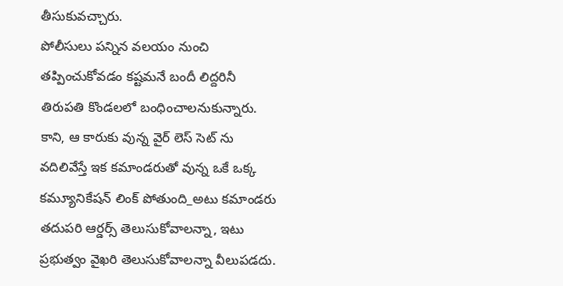తీసుకువచ్చారు.
పోలీసులు పన్నిన వలయం నుంచి తప్పించుకోవడం కష్టమనే బందీ లిద్దరినీ తిరుపతి కొండలలో బంధించాలనుకున్నారు.
కాని, ఆ కారుకు వున్న వైర్ లెస్ సెట్ ను వదిలివేస్తే ఇక కమాండరుతో వున్న ఒకే ఒక్క కమ్యూనికేషన్ లింక్ పోతుంది_అటు కమాండరు తదుపరి ఆర్డర్స్ తెలుసుకోవాలన్నా, ఇటు ప్రభుత్వం వైఖరి తెలుసుకోవాలన్నా వీలుపడదు.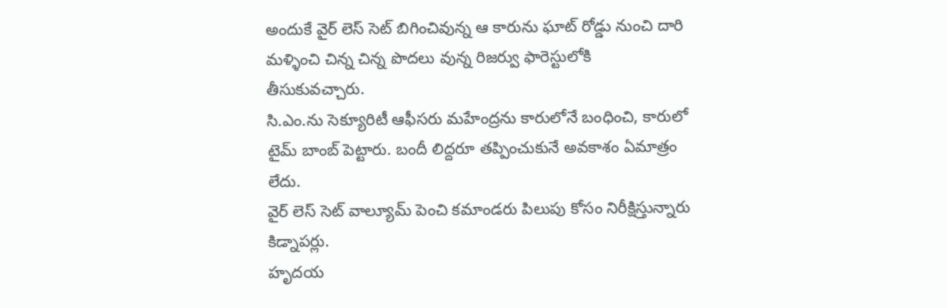అందుకే వైర్ లెస్ సెట్ బిగించివున్న ఆ కారును ఘాట్ రోడ్డు నుంచి దారి మళ్ళించి చిన్న చిన్న పొదలు వున్న రిజర్వు ఫారెస్టులోకి తీసుకువచ్చారు.
సి.ఎం.ను సెక్యూరిటీ ఆఫీసరు మహేంద్రను కారులోనే బంధించి, కారులో టైమ్ బాంబ్ పెట్టారు. బందీ లిద్దరూ తప్పించుకునే అవకాశం ఏమాత్రం లేదు.
వైర్ లెస్ సెట్ వాల్యూమ్ పెంచి కమాండరు పిలుపు కోసం నిరీక్షిస్తున్నారు కిడ్నాపర్లు.
హృదయ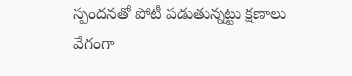స్పందనతో పోటీ పడుతున్నట్టు క్షణాలు వేగంగా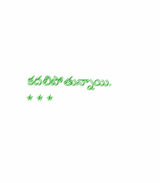కదలిపోతున్నాయి.
* * *